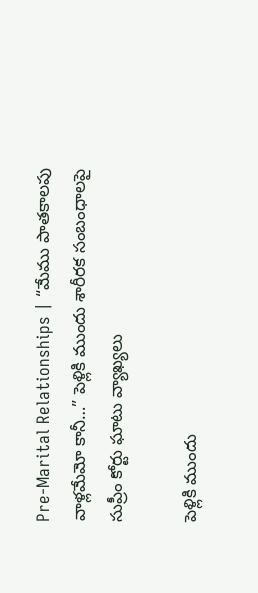Pre-Marital Relationships | “మేము పాతకాలపు వాళ్లమేమో కానీ…” పెళ్లికి ముందు శారీరక సంబంధాలపై సుప్రీం కోర్టు ఘాటు వ్యాఖ్యలు

పెళ్లికి ముందు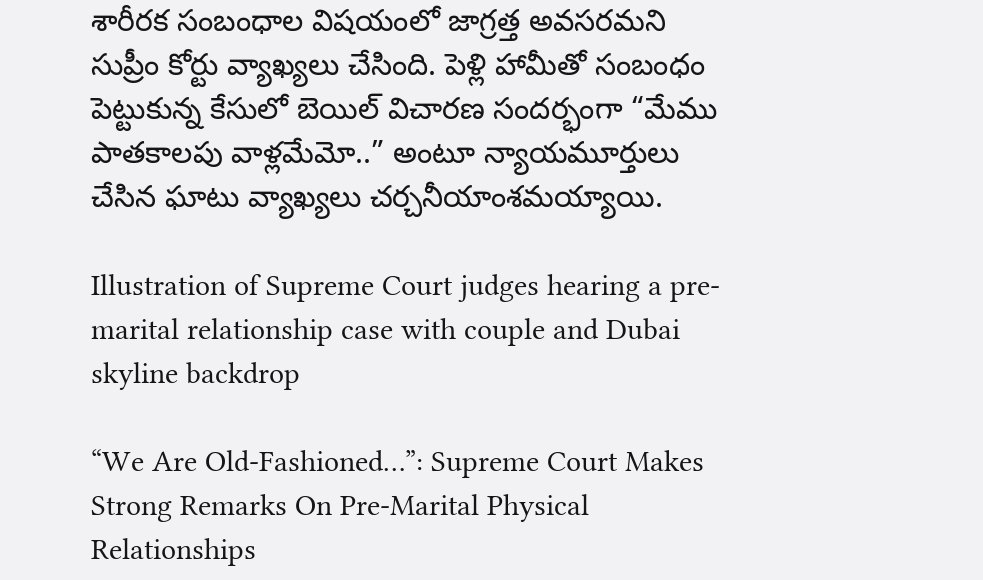శారీరక సంబంధాల విషయంలో జాగ్రత్త అవసరమని సుప్రీం కోర్టు వ్యాఖ్యలు చేసింది. పెళ్లి హామీతో సంబంధం పెట్టుకున్న కేసులో బెయిల్ విచారణ సందర్భంగా “మేము పాతకాలపు వాళ్లమేమో..” అంటూ న్యాయమూర్తులు చేసిన ఘాటు వ్యాఖ్యలు చర్చనీయాంశమయ్యాయి.

Illustration of Supreme Court judges hearing a pre-marital relationship case with couple and Dubai skyline backdrop

“We Are Old-Fashioned…”: Supreme Court Makes Strong Remarks On Pre-Marital Physical Relationships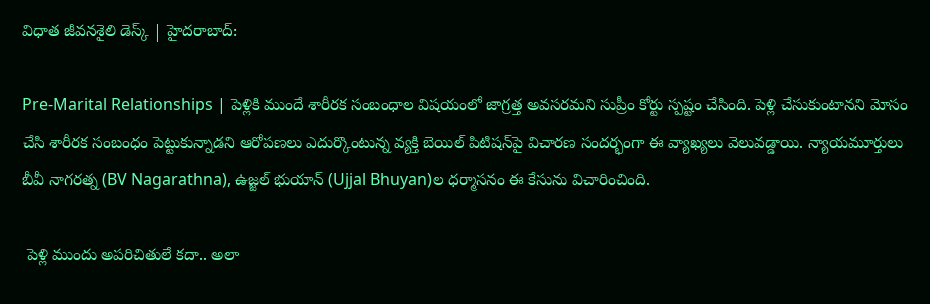విధాత జీవనశైలి డెస్క్ | హైదరాబాద్:

Pre-Marital Relationships | పెళ్లికి ముందే శారీరక సంబంధాల విషయంలో జాగ్రత్త అవసరమని సుప్రీం కోర్టు స్పష్టం చేసింది. పెళ్లి చేసుకుంటానని మోసం చేసి శారీరక సంబంధం పెట్టుకున్నాడని ఆరోపణలు ఎదుర్కొంటున్న వ్యక్తి బెయిల్ పిటిషన్‌పై విచారణ సందర్భంగా ఈ వ్యాఖ్యలు వెలువడ్డాయి. న్యాయమూర్తులు బీవీ నాగరత్న (BV Nagarathna), ఉజ్జల్ భుయాన్ (Ujjal Bhuyan)ల ధర్మాసనం ఈ కేసును విచారించింది.

 పెళ్లి ముందు అపరిచితులే కదా.. అలా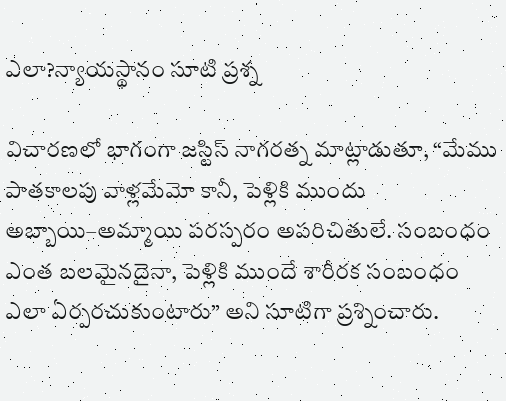ఎలా?న్యాయస్థానం సూటి ప్రశ్న

విచారణలో భాగంగా జస్టిస్ నాగరత్న మాట్లాడుతూ, “మేము పాతకాలపు వాళ్లమేమో కానీ, పెళ్లికి ముందు అబ్బాయి–అమ్మాయి పరస్పరం అపరిచితులే. సంబంధం ఎంత బలమైనదైనా, పెళ్లికి ముందే శారీరక సంబంధం ఎలా ఏర్పరచుకుంటారు” అని సూటిగా ప్రశ్నించారు.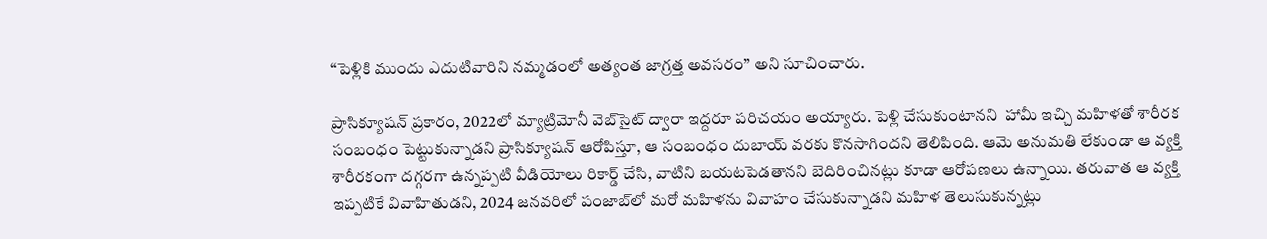“పెళ్లికి ముందు ఎదుటివారిని నమ్మడంలో అత్యంత జాగ్రత్త అవసరం” అని సూచించారు.

ప్రాసిక్యూషన్ ప్రకారం, 2022లో మ్యాట్రిమోనీ వెబ్‌సైట్ ద్వారా ఇద్దరూ పరిచయం అయ్యారు. పెళ్లి చేసుకుంటానని  హామీ ఇచ్చి మహిళతో శారీరక సంబంధం పెట్టుకున్నాడని ప్రాసిక్యూషన్ ఆరోపిస్తూ, ఆ సంబంధం దుబాయ్ వరకు కొనసాగిందని తెలిపింది. ఆమె అనుమతి లేకుండా ఆ వ్యక్తి శారీరకంగా దగ్గరగా ఉన్నప్పటి వీడియోలు రికార్డ్ చేసి, వాటిని బయటపెడతానని బెదిరించినట్లు కూడా ఆరోపణలు ఉన్నాయి. తరువాత ఆ వ్యక్తి ఇప్పటికే వివాహితుడని, 2024 జనవరిలో పంజాబ్‌లో మరో మహిళను వివాహం చేసుకున్నాడని మహిళ తెలుసుకున్నట్లు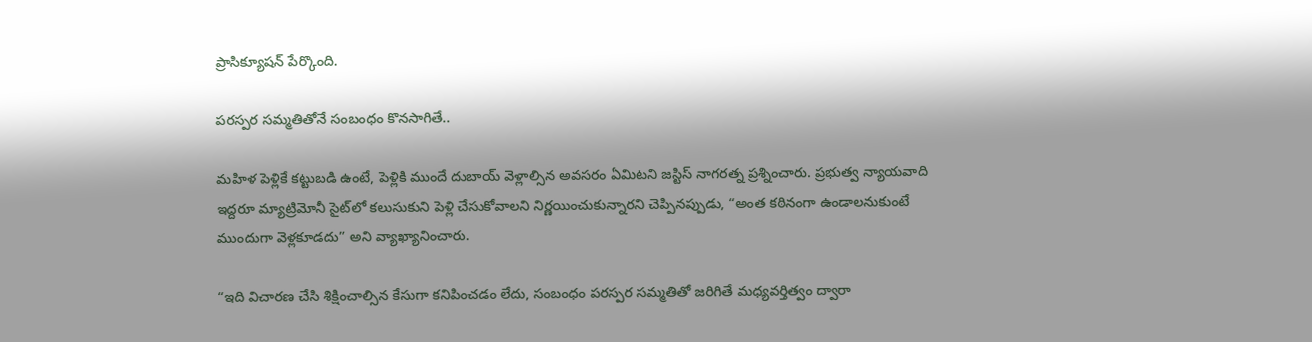ప్రాసిక్యూషన్ పేర్కొంది.

పరస్పర సమ్మతితోనే సంబంధం కొనసాగితే..

మహిళ పెళ్లికే కట్టుబడి ఉంటే, పెళ్లికి ముందే దుబాయ్ వెళ్లాల్సిన అవసరం ఏమిటని జస్టిస్ నాగరత్న ప్రశ్నించారు. ప్రభుత్వ న్యాయవాది ఇద్దరూ మ్యాట్రిమోనీ సైట్‌లో కలుసుకుని పెళ్లి చేసుకోవాలని నిర్ణయించుకున్నారని చెప్పినప్పుడు, “అంత కఠినంగా ఉండాలనుకుంటే ముందుగా వెళ్లకూడదు” అని వ్యాఖ్యానించారు.

“ఇది విచారణ చేసి శిక్షించాల్సిన కేసుగా కనిపించడం లేదు, సంబంధం పరస్పర సమ్మతితో జరిగితే మధ్యవర్తిత్వం ద్వారా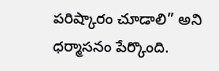పరిష్కారం చూడాలి” అని ధర్మాసనం పేర్కొంది.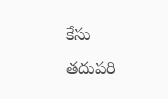కేసు తదుపరి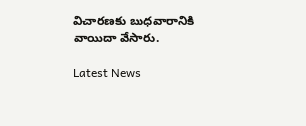విచారణకు బుధవారానికి వాయిదా వేసారు.

Latest News